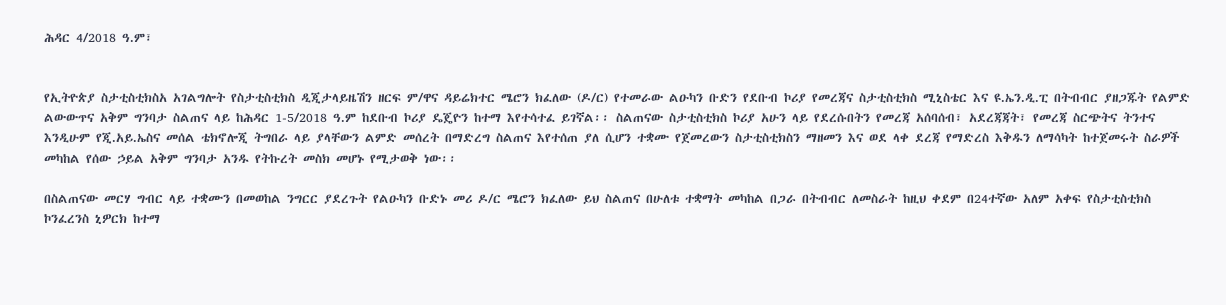ሕዳር 4/2018 ዓ.ም፣


የኢትዮጵያ ስታቲስቲክስአ አገልግሎት የስታቲስቲክስ ዲጂታላይዜሽን ዘርፍ ም/ዋና ዳይሬክተር ሜሮን ክፈለው (ዶ/ር) የተመራው ልዑካን ቡድን የደቡብ ኮሪያ የመረጃና ስታቲስቲክስ ሚኒስቴር እና ዩ.ኤን.ዲ.ፒ በትብብር ያዘጋጁት የልምድ ልውውጥና አቅም ግንባታ ስልጠና ላይ ከሕዳር 1-5/2018 ዓ.ም ከደቡብ ኮሪያ ዴጄዮን ከተማ እየተሳተፈ ይገኛል፡፡ ስልጠናው ስታቲስቲክስ ኮሪያ አሁን ላይ የደረሱበትን የመረጃ አሰባሰብ፣ አደረጃጃት፣ የመረጃ ስርጭትና ትንተና እንዲሁም የጂ.አይ.ኤስና መሰል ቴክኖሎጂ ትግበራ ላይ ያላቸውን ልምድ መሰረት በማድረግ ስልጠና እየተሰጠ ያለ ሲሆን ተቋሙ የጀመረውን ስታቲስቲክስን ማዘመን እና ወደ ላቀ ደረጃ የማድረስ እቅዱን ለማሳካት ከተጀመሩት ስራዎች መካከል የሰው ኃይል አቅም ግንባታ አንዱ የትኩረት መስክ መሆኑ የሚታወቅ ነው፡፡

በስልጠናው መርሃ ግብር ላይ ተቋሙን በመወከል ንግርር ያደረጉት የልዑካን ቡድኑ መሪ ዶ/ር ሜሮን ክፈለው ይህ ስልጠና በሁለቱ ተቋማት መካከል በጋራ በትብብር ለመስራት ከዚህ ቀደም በ24ተኛው አለም አቀፍ የስታቲስቲክስ ኮንፈረንስ ኒዎርክ ከተማ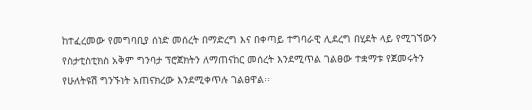ከተፈረመው የመግባቢያ ሰነድ መሰረት በማድረግ እና በቀጣይ ተግባራዊ ሊደረግ በሂደት ላይ የሚገኘውን የስታቲስቲክስ አቅም ግንባታ ፕሮጀክትን ለማጠናከር መሰረት እንደሚጥል ገልፀው ተቋማቱ የጀመሩትን የሁለትዩሽ ግንኙነት አጠናክረው እንደሚቀጥሉ ገልፀዋል፡፡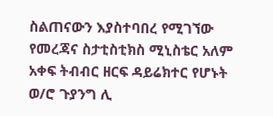ስልጠናውን እያስተባበረ የሚገኘው የመረጃና ስታቲስቲክስ ሚኒስቴር አለም አቀፍ ትብብር ዘርፍ ዳይሬክተር የሆኑት ወ/ሮ ጉያንግ ሊ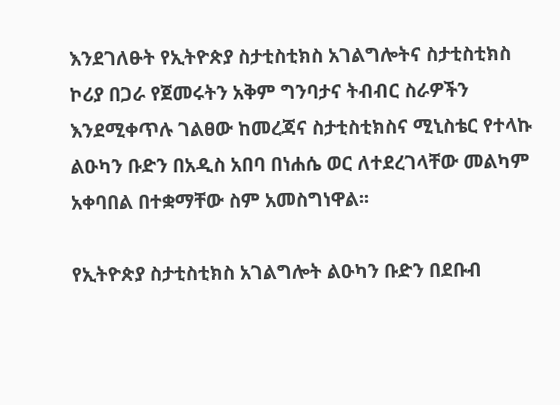እንደገለፁት የኢትዮጵያ ስታቲስቲክስ አገልግሎትና ስታቲስቲክስ ኮሪያ በጋራ የጀመሩትን አቅም ግንባታና ትብብር ስራዎችን እንደሚቀጥሉ ገልፀው ከመረጃና ስታቲስቲክስና ሚኒስቴር የተላኩ ልዑካን ቡድን በአዲስ አበባ በነሐሴ ወር ለተደረገላቸው መልካም አቀባበል በተቋማቸው ስም አመስግነዋል፡፡

የኢትዮጵያ ስታቲስቲክስ አገልግሎት ልዑካን ቡድን በደቡብ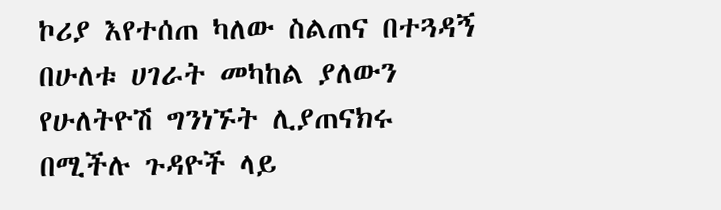ኮሪያ እየተሰጠ ካለው ስልጠና በተጓዳኝ በሁለቱ ሀገራት መካከል ያለውን የሁለትዮሽ ግንነኙት ሊያጠናክሩ በሚችሉ ጉዳዮች ላይ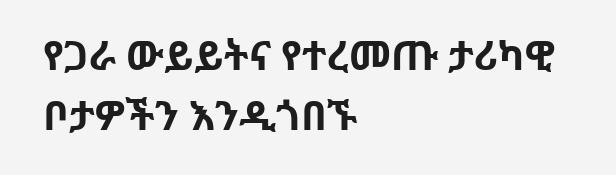የጋራ ውይይትና የተረመጡ ታሪካዊ ቦታዎችን እንዲጎበኙ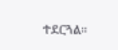ተደርጓል፡፡